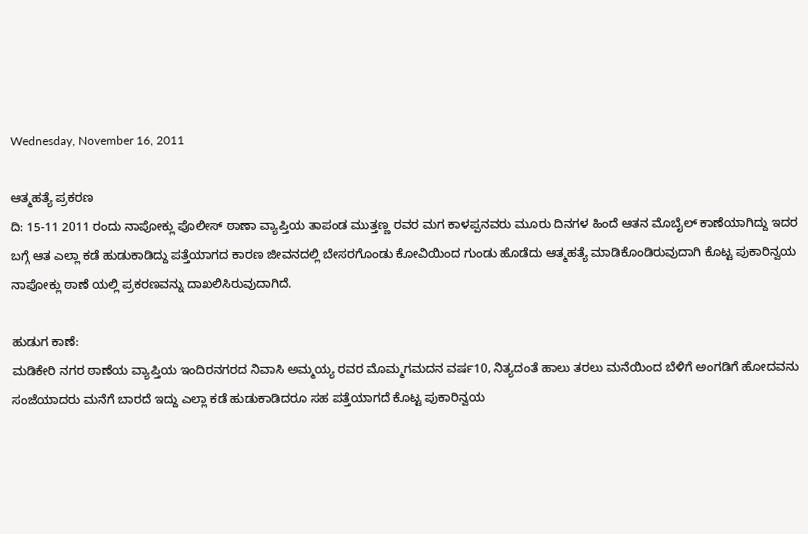Wednesday, November 16, 2011

ಆತ್ಮಹತ್ಯೆ ಪ್ರಕರಣ
ದಿ: 15-11 2011 ರಂದು ನಾಪೋಕ್ಲು ಪೊಲೀಸ್ ಠಾಣಾ ವ್ಯಾಪ್ತಿಯ ತಾಪಂಡ ಮುತ್ತಣ್ಣ ರವರ ಮಗ ಕಾಳಪ್ಪನವರು ಮೂರು ದಿನಗಳ ಹಿಂದೆ ಆತನ ಮೊಬೈಲ್‌ ಕಾಣೆಯಾಗಿದ್ದು ಇದರ ಬಗ್ಗೆ ಆತ ಎಲ್ಲಾ ಕಡೆ ಹುಡುಕಾಡಿದ್ದು ಪತ್ತೆಯಾಗದ ಕಾರಣ ಜೀವನದಲ್ಲಿ ಬೇಸರಗೊಂಡು ಕೋವಿಯಿಂದ ಗುಂಡು ಹೊಡೆದು ಆತ್ಮಹತ್ಯೆ ಮಾಡಿಕೊಂಡಿರುವುದಾಗಿ ಕೊಟ್ಟ ಪುಕಾರಿನ್ವಯ ನಾಪೋಕ್ಲು ಠಾಣೆ ಯಲ್ಲಿ ಪ್ರಕರಣವನ್ನು ದಾಖಲಿಸಿರುವುದಾಗಿದೆ.

ಹುಡುಗ ಕಾಣೆ:
ಮಡಿಕೇರಿ ನಗರ ಠಾಣೆಯ ವ್ಯಾಪ್ತಿಯ ಇಂದಿರನಗರದ ನಿವಾಸಿ ಅಮ್ಮಯ್ಯ ರವರ ಮೊಮ್ಮಗಮದನ ವರ್ಷ10, ನಿತ್ಯದಂತೆ ಹಾಲು ತರಲು ಮನೆಯಿಂದ ಬೆಳಿಗೆ ಅಂಗಡಿಗೆ ಹೋದವನು ಸಂಜೆಯಾದರು ಮನೆಗೆ ಬಾರದೆ ಇದ್ದು ಎಲ್ಲಾ ಕಡೆ ಹುಡುಕಾಡಿದರೂ ಸಹ ಪತ್ತೆಯಾಗದೆ ಕೊಟ್ಟ ಪುಕಾರಿನ್ವಯ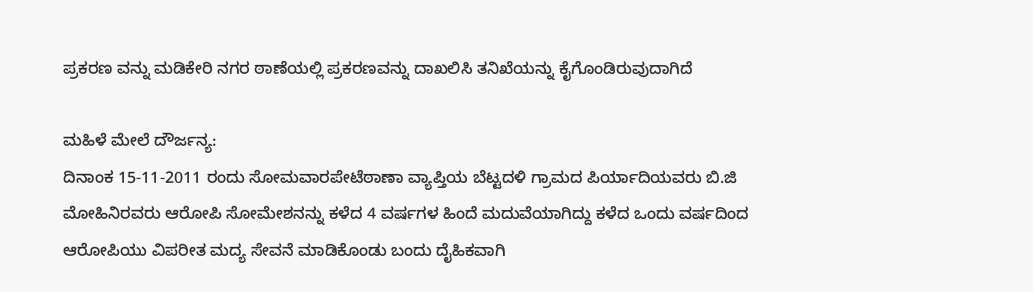ಪ್ರಕರಣ ವನ್ನು ಮಡಿಕೇರಿ ನಗರ ಠಾಣೆಯಲ್ಲಿ ಪ್ರಕರಣವನ್ನು ದಾಖಲಿಸಿ ತನಿಖೆಯನ್ನು ಕೈಗೊಂಡಿರುವುದಾಗಿದೆ

ಮಹಿಳೆ ಮೇಲೆ ದೌರ್ಜನ್ಯ:
ದಿನಾಂಕ 15-11-2011 ರಂದು ಸೋಮವಾರಪೇಟೆಠಾಣಾ ವ್ಯಾಪ್ತಿಯ ಬೆಟ್ಟದಳಿ ಗ್ರಾಮದ ಪಿರ್ಯಾದಿಯವರು ಬಿ.ಜಿ ಮೋಹಿನಿರವರು ಆರೋಪಿ ಸೋಮೇಶನನ್ನು ಕಳೆದ 4 ವರ್ಷಗಳ ಹಿಂದೆ ಮದುವೆಯಾಗಿದ್ದು ಕಳೆದ ಒಂದು ವರ್ಷದಿಂದ ಆರೋಪಿಯು ವಿಪರೀತ ಮದ್ಯ ಸೇವನೆ ಮಾಡಿಕೊಂಡು ಬಂದು ದೈಹಿಕವಾಗಿ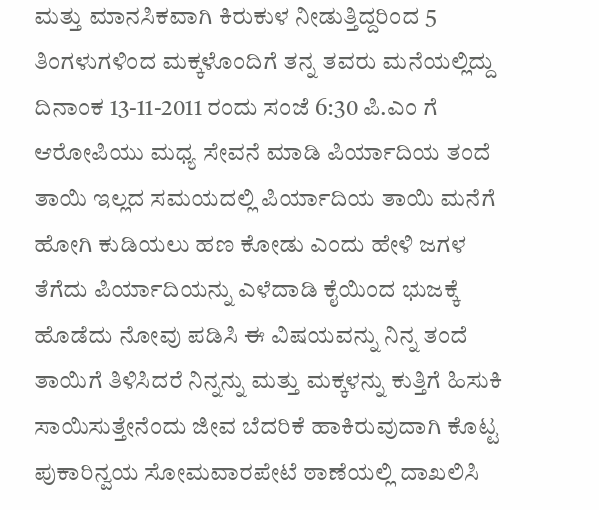ಮತ್ತು ಮಾನಸಿಕವಾಗಿ ಕಿರುಕುಳ ನೀಡುತ್ತಿದ್ದರಿಂದ 5 ತಿಂಗಳುಗಳಿಂದ ಮಕ್ಕಳೊಂದಿಗೆ ತನ್ನ ತವರು ಮನೆಯಲ್ಲಿದ್ದು ದಿನಾಂಕ 13-11-2011 ರಂದು ಸಂಜೆ 6:30 ಪಿ.ಎಂ ಗೆ ಆರೋಪಿಯು ಮಧ್ಯ ಸೇವನೆ ಮಾಡಿ ಪಿರ್ಯಾದಿಯ ತಂದೆ ತಾಯಿ ಇಲ್ಲದ ಸಮಯದಲ್ಲಿ ಪಿರ್ಯಾದಿಯ ತಾಯಿ ಮನೆಗೆ ಹೋಗಿ ಕುಡಿಯಲು ಹಣ ಕೋಡು ಎಂದು ಹೇಳಿ ಜಗಳ ತೆಗೆದು ಪಿರ್ಯಾದಿಯನ್ನು ಎಳೆದಾಡಿ ಕೈಯಿಂದ ಭುಜಕ್ಕೆ ಹೊಡೆದು ನೋವು ಪಡಿಸಿ ಈ ವಿಷಯವನ್ನು ನಿನ್ನ ತಂದೆ ತಾಯಿಗೆ ತಿಳಿಸಿದರೆ ನಿನ್ನನ್ನು ಮತ್ತು ಮಕ್ಕಳನ್ನು ಕುತ್ತಿಗೆ ಹಿಸುಕಿ ಸಾಯಿಸುತ್ತೇನೆಂದು ಜೀವ ಬೆದರಿಕೆ ಹಾಕಿರುವುದಾಗಿ ಕೊಟ್ಟ ಪುಕಾರಿನ್ವಯ ಸೋಮವಾರಪೇಟೆ ಠಾಣೆಯಲ್ಲಿ ದಾಖಲಿಸಿ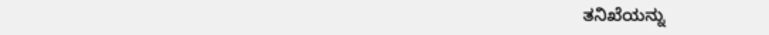ತನಿಖೆಯನ್ನು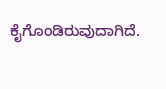ಕೈಗೊಂಡಿರುವುದಾಗಿದೆ.